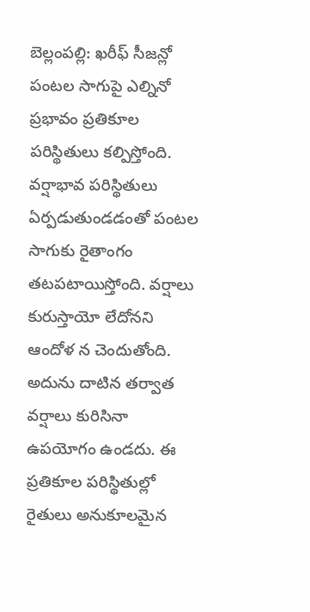బెల్లంపల్లి: ఖరీఫ్ సీజన్లో పంటల సాగుపై ఎల్నినో ప్రభావం ప్రతికూల పరిస్థితులు కల్పిస్తోంది. వర్షాభావ పరిస్థితులు ఏర్పడుతుండడంతో పంటల సాగుకు రైతాంగం తటపటాయిస్తోంది. వర్షాలు కురుస్తాయో లేదోనని ఆందోళ న చెందుతోంది. అదును దాటిన తర్వాత వర్షాలు కురిసినా ఉపయోగం ఉండదు. ఈ ప్రతికూల పరిస్థితుల్లో రైతులు అనుకూలమైన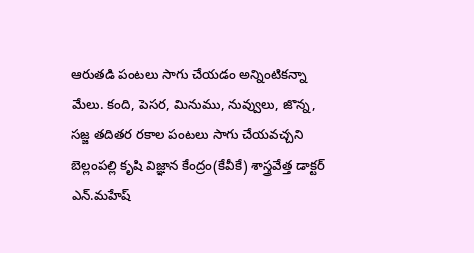ఆరుతడి పంటలు సాగు చేయడం అన్నింటికన్నా మేలు. కంది, పెసర, మినుము, నువ్వులు, జొన్న, సజ్జ తదితర రకాల పంటలు సాగు చేయవచ్చని బెల్లంపల్లి కృషి విజ్ఞాన కేంద్రం(కేవీకే) శాస్త్రవేత్త డాక్టర్ ఎన్.మహేష్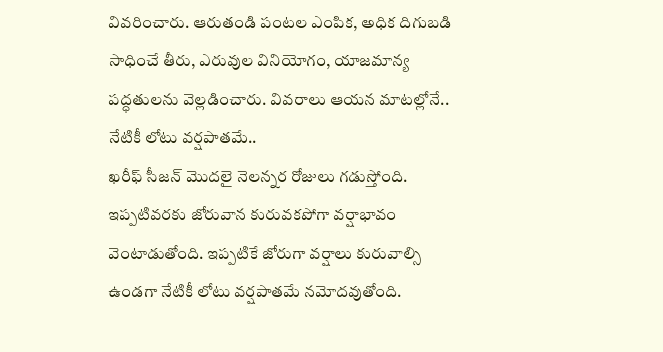వివరించారు. ఆరుతండి పంటల ఎంపిక, అధిక దిగుబడి సాధించే తీరు, ఎరువుల వినియోగం, యాజమాన్య పద్ధతులను వెల్లడించారు. వివరాలు ఆయన మాటల్లోనే..
నేటికీ లోటు వర్షపాతమే..
ఖరీఫ్ సీజన్ మొదలై నెలన్నర రోజులు గడుస్తోంది. ఇప్పటివరకు జోరువాన కురువకపోగా వర్షాభావం వెంటాడుతోంది. ఇప్పటికే జోరుగా వర్షాలు కురువాల్సి ఉండగా నేటికీ లోటు వర్షపాతమే నమోదవుతోంది.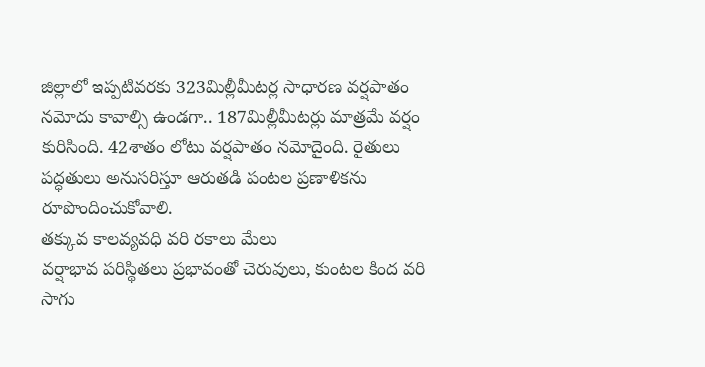జిల్లాలో ఇప్పటివరకు 323మిల్లీమీటర్ల సాధారణ వర్షపాతం నమోదు కావాల్సి ఉండగా.. 187మిల్లీమీటర్లు మాత్రమే వర్షం కురిసింది. 42శాతం లోటు వర్షపాతం నమోదైంది. రైతులు పద్ధతులు అనుసరిస్తూ ఆరుతడి పంటల ప్రణాళికను రూపొందించుకోవాలి.
తక్కువ కాలవ్యవధి వరి రకాలు మేలు
వర్షాభావ పరిస్థితలు ప్రభావంతో చెరువులు, కుంటల కింద వరి సాగు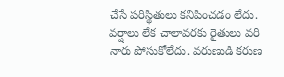చేసే పరిస్థితులు కనిపించడం లేదు. వర్షాలు లేక చాలావరకు రైతులు వరి నారు పోసుకోలేదు. వరుణుడి కరుణ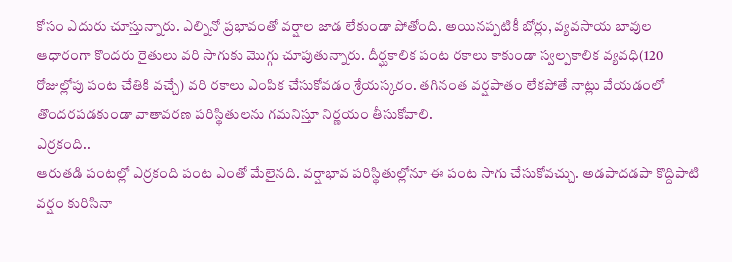కోసం ఎదురు చూస్తున్నారు. ఎల్నినో ప్రభావంతో వర్షాల జాడ లేకుండా పోతోంది. అయినప్పటికీ బోర్లు, వ్యవసాయ బావుల ఆధారంగా కొందరు రైతులు వరి సాగుకు మొగ్గు చూపుతున్నారు. దీర్ఘకాలిక పంట రకాలు కాకుండా స్వల్పకాలిక వ్యవధి(120 రోజుల్లోపు పంట చేతికి వచ్చే) వరి రకాలు ఎంపిక చేసుకోవడం శ్రేయస్కరం. తగినంత వర్షపాతం లేకపోతే నాట్లు వేయడంలో తొందరపడకుండా వాతావరణ పరిస్థితులను గమనిస్తూ నిర్ణయం తీసుకోవాలి.
ఎర్రకంది..
ఆరుతడి పంటల్లో ఎర్రకంది పంట ఎంతో మేలైనది. వర్షాభావ పరిస్థితుల్లోనూ ఈ పంట సాగు చేసుకోవచ్చు. అడపాదడపా కొద్దిపాటి వర్షం కురిసినా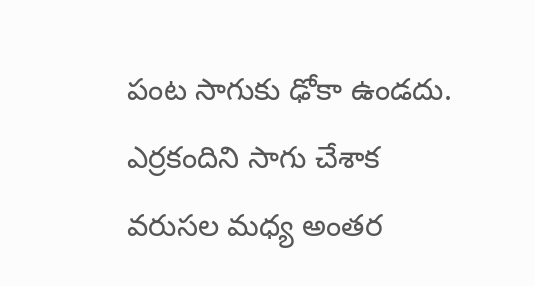పంట సాగుకు ఢోకా ఉండదు. ఎర్రకందిని సాగు చేశాక వరుసల మధ్య అంతర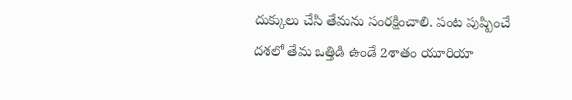దుక్కులు చేసి తేమను సంరక్షించాలి. పంట పుష్పించే దశలో తేమ ఒత్తిడి ఉండే 2శాతం యూరియా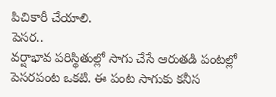పిచికారీ చేయాలి.
పెసర..
వర్షాభావ పరిస్థితుల్లో సాగు చేసే ఆరుతడి పంటల్లో పెసరపంట ఒకటి. ఈ పంట సాగుకు కనీస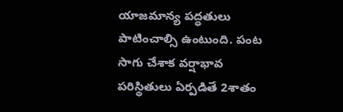యాజమాన్య పద్ధతులు పాటించాల్సి ఉంటుంది. పంట సాగు చేశాక వర్షాభావ పరిస్థితులు ఏర్పడితే 2శాతం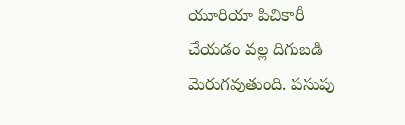యూరియా పిచికారీ చేయడం వల్ల దిగుబడి మెరుగవుతుంది. పసుపు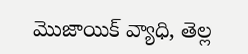మొజాయిక్ వ్యాధి, తెల్ల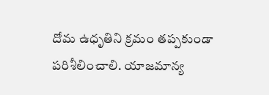దోమ ఉధృతిని క్రమం తప్పకుండా పరిశీలించాలి. యాజమాన్య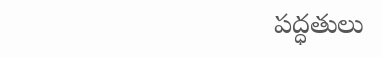పద్ధతులు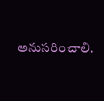అనుసరించాలి.